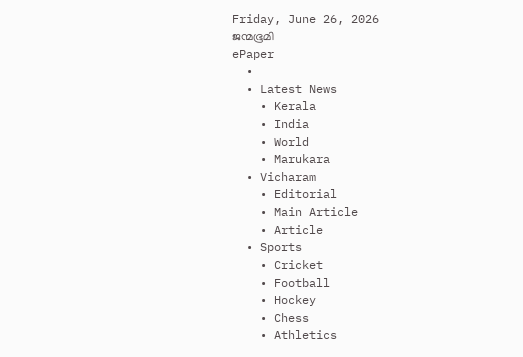Friday, June 26, 2026
ജന്മഭൂമി
ePaper
  •
  • Latest News
    • Kerala
    • India
    • World
    • Marukara
  • Vicharam
    • Editorial
    • Main Article
    • Article
  • Sports
    • Cricket
    • Football
    • Hockey
    • Chess
    • Athletics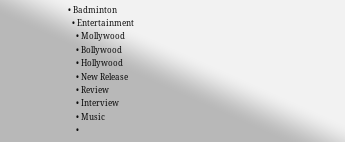• Badminton
  • Entertainment
    • Mollywood
    • Bollywood
    • Hollywood
    • New Release
    • Review
    • Interview
    • Music
    •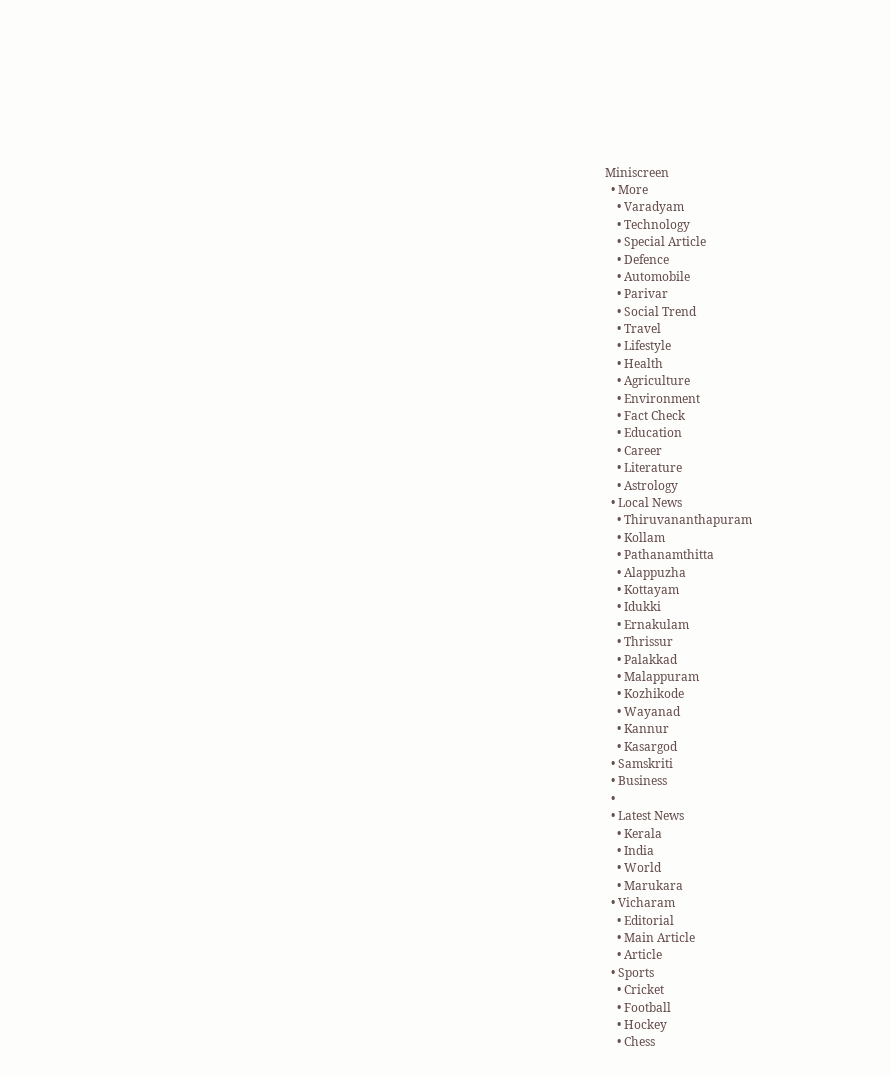Miniscreen
  • More
    • Varadyam
    • Technology
    • Special Article
    • Defence
    • Automobile
    • Parivar
    • Social Trend
    • Travel
    • Lifestyle
    • Health
    • Agriculture
    • Environment
    • Fact Check
    • Education
    • Career
    • Literature
    • Astrology
  • Local News
    • Thiruvananthapuram
    • Kollam
    • Pathanamthitta
    • Alappuzha
    • Kottayam
    • Idukki
    • Ernakulam
    • Thrissur
    • Palakkad
    • Malappuram
    • Kozhikode
    • Wayanad
    • Kannur
    • Kasargod
  • Samskriti
  • Business
  •
  • Latest News
    • Kerala
    • India
    • World
    • Marukara
  • Vicharam
    • Editorial
    • Main Article
    • Article
  • Sports
    • Cricket
    • Football
    • Hockey
    • Chess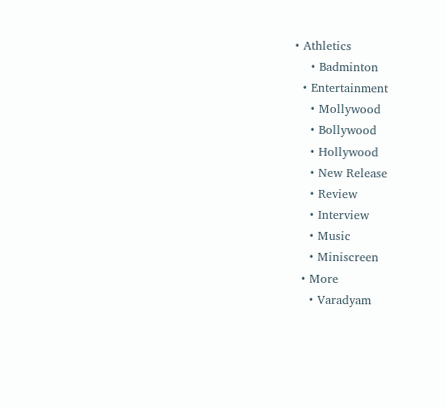• Athletics
    • Badminton
  • Entertainment
    • Mollywood
    • Bollywood
    • Hollywood
    • New Release
    • Review
    • Interview
    • Music
    • Miniscreen
  • More
    • Varadyam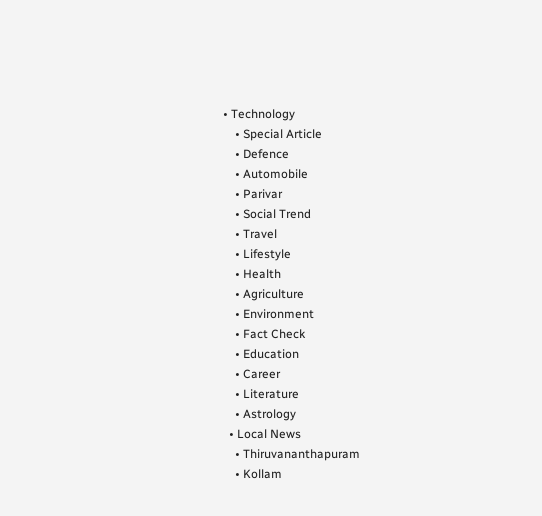• Technology
    • Special Article
    • Defence
    • Automobile
    • Parivar
    • Social Trend
    • Travel
    • Lifestyle
    • Health
    • Agriculture
    • Environment
    • Fact Check
    • Education
    • Career
    • Literature
    • Astrology
  • Local News
    • Thiruvananthapuram
    • Kollam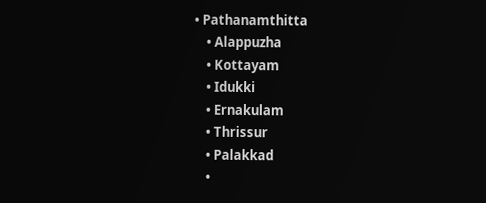• Pathanamthitta
    • Alappuzha
    • Kottayam
    • Idukki
    • Ernakulam
    • Thrissur
    • Palakkad
    •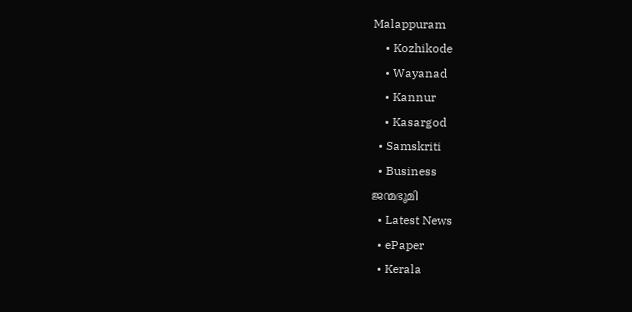Malappuram
    • Kozhikode
    • Wayanad
    • Kannur
    • Kasargod
  • Samskriti
  • Business
ജന്മഭൂമി
  • Latest News
  • ePaper
  • Kerala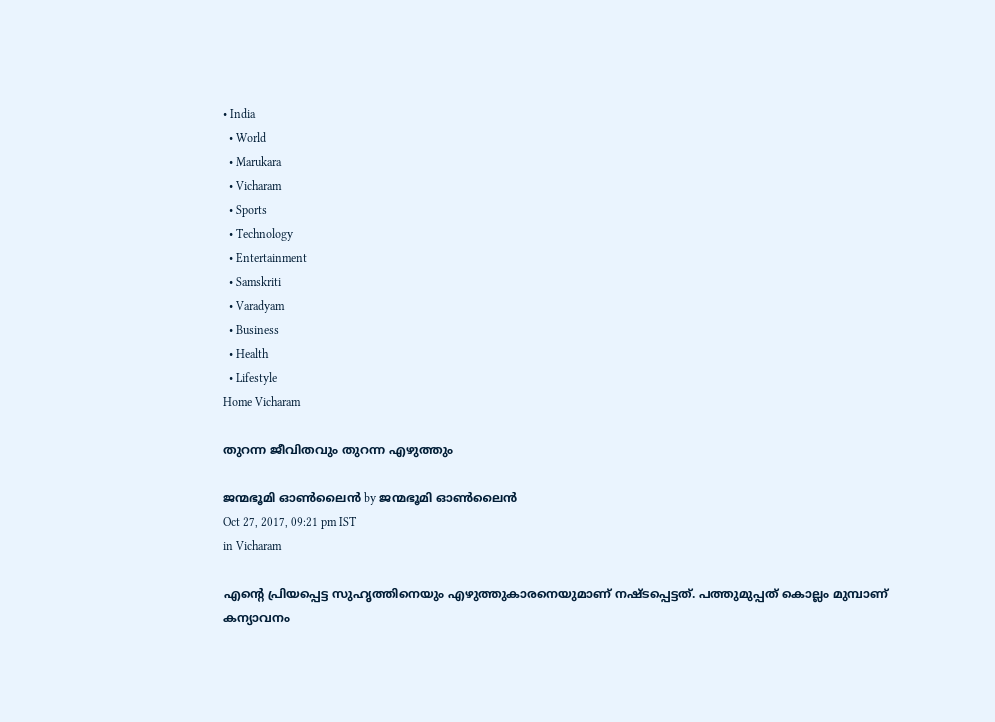• India
  • World
  • Marukara
  • Vicharam
  • Sports
  • Technology
  • Entertainment
  • Samskriti
  • Varadyam
  • Business
  • Health
  • Lifestyle
Home Vicharam

തുറന്ന ജീവിതവും തുറന്ന എഴുത്തും

ജന്മഭൂമി ഓണ്‍ലൈന്‍ by ജന്മഭൂമി ഓണ്‍ലൈന്‍
Oct 27, 2017, 09:21 pm IST
in Vicharam

എന്റെ പ്രിയപ്പെട്ട സുഹൃത്തിനെയും എഴുത്തുകാരനെയുമാണ് നഷ്ടപ്പെട്ടത്. പത്തുമുപ്പത് കൊല്ലം മുമ്പാണ് കന്യാവനം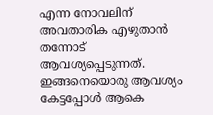എന്ന നോവലിന് അവതാരിക എഴുതാന്‍ തന്നോട് ആവശ്യപ്പെടുന്നത്. ഇങ്ങനെയൊരു ആവശ്യം കേട്ടപ്പോള്‍ ആകെ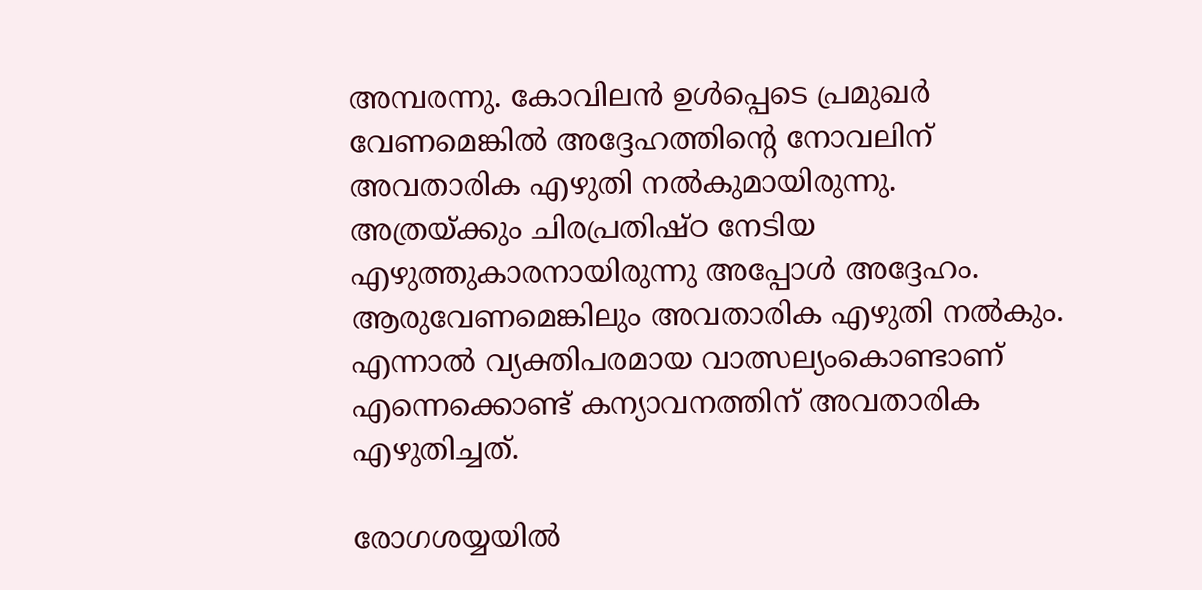അമ്പരന്നു. കോവിലന്‍ ഉള്‍പ്പെടെ പ്രമുഖര്‍ വേണമെങ്കില്‍ അദ്ദേഹത്തിന്റെ നോവലിന് അവതാരിക എഴുതി നല്‍കുമായിരുന്നു. അത്രയ്‌ക്കും ചിരപ്രതിഷ്ഠ നേടിയ എഴുത്തുകാരനായിരുന്നു അപ്പോള്‍ അദ്ദേഹം. ആരുവേണമെങ്കിലും അവതാരിക എഴുതി നല്‍കും. എന്നാല്‍ വ്യക്തിപരമായ വാത്സല്യംകൊണ്ടാണ് എന്നെക്കൊണ്ട് കന്യാവനത്തിന് അവതാരിക എഴുതിച്ചത്.

രോഗശയ്യയില്‍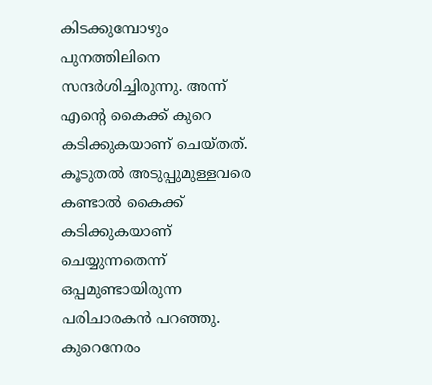കിടക്കുമ്പോഴും പുനത്തിലിനെ സന്ദര്‍ശിച്ചിരുന്നു. അന്ന് എന്റെ കൈക്ക് കുറെ കടിക്കുകയാണ് ചെയ്തത്. കൂടുതല്‍ അടുപ്പുമുള്ളവരെ കണ്ടാല്‍ കൈക്ക് കടിക്കുകയാണ് ചെയ്യുന്നതെന്ന് ഒപ്പമുണ്ടായിരുന്ന പരിചാരകന്‍ പറഞ്ഞു. കുറെനേരം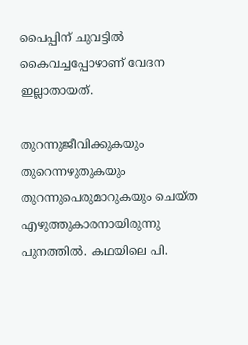പൈപ്പിന് ചുവട്ടില്‍ കൈവച്ചപ്പോഴാണ് വേദന ഇല്ലാതായത്.

തുറന്നുജീവിക്കുകയും തുറെന്നഴുതുകയും തുറന്നുപെരുമാറുകയും ചെയ്ത എഴുത്തുകാരനായിരുന്നു പുനത്തില്‍. കഥയിലെ പി.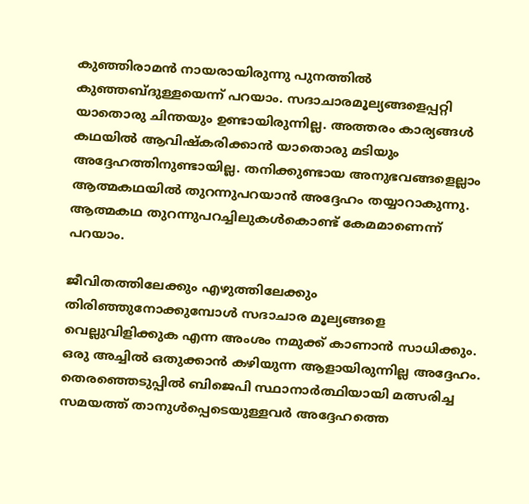കുഞ്ഞിരാമന്‍ നായരായിരുന്നു പുനത്തില്‍ കുഞ്ഞബ്ദുള്ളയെന്ന് പറയാം. സദാചാരമൂല്യങ്ങളെപ്പറ്റി യാതൊരു ചിന്തയും ഉണ്ടായിരുന്നില്ല. അത്തരം കാര്യങ്ങള്‍ കഥയില്‍ ആവിഷ്‌കരിക്കാന്‍ യാതൊരു മടിയും അദ്ദേഹത്തിനുണ്ടായില്ല. തനിക്കുണ്ടായ അനുഭവങ്ങളെല്ലാം ആത്മകഥയില്‍ തുറന്നുപറയാന്‍ അദ്ദേഹം തയ്യാറാകുന്നു. ആത്മകഥ തുറന്നുപറച്ചിലുകള്‍കൊണ്ട് കേമമാണെന്ന് പറയാം.

ജീവിതത്തിലേക്കും എഴുത്തിലേക്കും തിരിഞ്ഞുനോക്കുമ്പോള്‍ സദാചാര മൂല്യങ്ങളെ വെല്ലുവിളിക്കുക എന്ന അംശം നമുക്ക് കാണാന്‍ സാധിക്കും. ഒരു അച്ചില്‍ ഒതുക്കാന്‍ കഴിയുന്ന ആളായിരുന്നില്ല അദ്ദേഹം. തെരഞ്ഞെടുപ്പില്‍ ബിജെപി സ്ഥാനാര്‍ത്ഥിയായി മത്സരിച്ച സമയത്ത് താനുള്‍പ്പെടെയുള്ളവര്‍ അദ്ദേഹത്തെ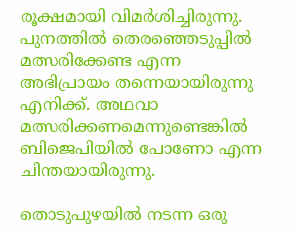രൂക്ഷമായി വിമര്‍ശിച്ചിരുന്നു. പുനത്തില്‍ തെരഞ്ഞെടുപ്പില്‍ മത്സരിക്കേണ്ട എന്ന അഭിപ്രായം തന്നെയായിരുന്നു എനിക്ക്. അഥവാ മത്സരിക്കണമെന്നുണ്ടെങ്കില്‍ ബിജെപിയില്‍ പോണോ എന്ന ചിന്തയായിരുന്നു.

തൊടുപുഴയില്‍ നടന്ന ഒരു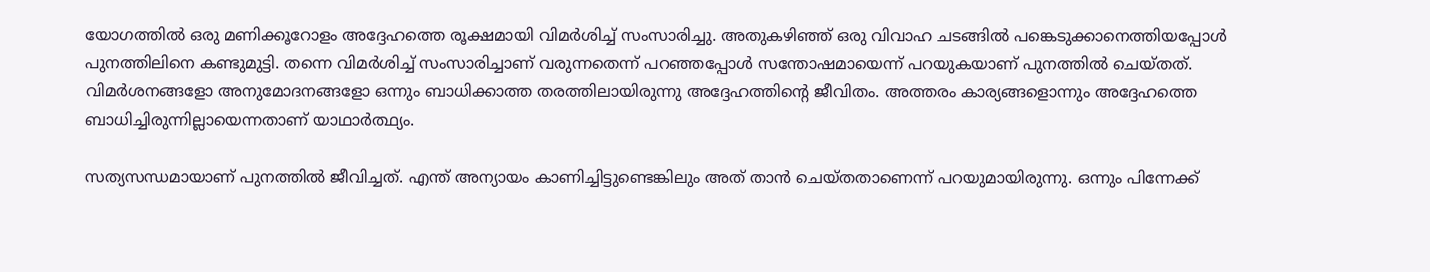യോഗത്തില്‍ ഒരു മണിക്കൂറോളം അദ്ദേഹത്തെ രൂക്ഷമായി വിമര്‍ശിച്ച് സംസാരിച്ചു. അതുകഴിഞ്ഞ് ഒരു വിവാഹ ചടങ്ങില്‍ പങ്കെടുക്കാനെത്തിയപ്പോള്‍ പുനത്തിലിനെ കണ്ടുമുട്ടി. തന്നെ വിമര്‍ശിച്ച് സംസാരിച്ചാണ് വരുന്നതെന്ന് പറഞ്ഞപ്പോള്‍ സന്തോഷമായെന്ന് പറയുകയാണ് പുനത്തില്‍ ചെയ്തത്. വിമര്‍ശനങ്ങളോ അനുമോദനങ്ങളോ ഒന്നും ബാധിക്കാത്ത തരത്തിലായിരുന്നു അദ്ദേഹത്തിന്റെ ജീവിതം. അത്തരം കാര്യങ്ങളൊന്നും അദ്ദേഹത്തെ ബാധിച്ചിരുന്നില്ലായെന്നതാണ് യാഥാര്‍ത്ഥ്യം.

സത്യസന്ധമായാണ് പുനത്തില്‍ ജീവിച്ചത്. എന്ത് അന്യായം കാണിച്ചിട്ടുണ്ടെങ്കിലും അത് താന്‍ ചെയ്തതാണെന്ന് പറയുമായിരുന്നു. ഒന്നും പിന്നേക്ക്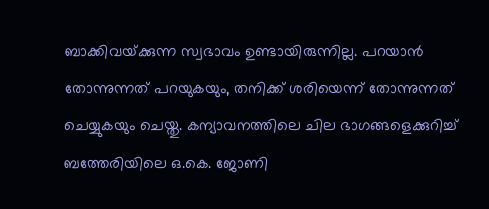ബാക്കിവയ്‌ക്കുന്ന സ്വഭാവം ഉണ്ടായിരുന്നില്ല. പറയാന്‍ തോന്നുന്നത് പറയുകയും, തനിക്ക് ശരിയെന്ന് തോന്നുന്നത് ചെയ്യുകയും ചെയ്തു. കന്യാവനത്തിലെ ചില ഭാഗങ്ങളെക്കുറിച്ച് ബത്തേരിയിലെ ഒ.കെ. ജോണി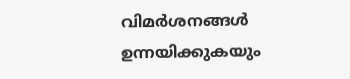വിമര്‍ശനങ്ങള്‍ ഉന്നയിക്കുകയും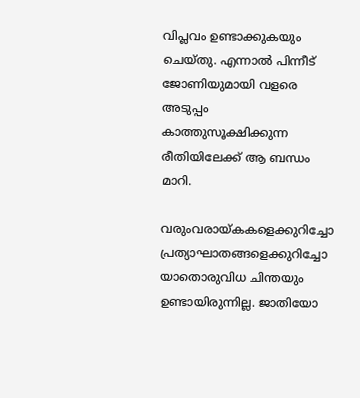വിപ്ലവം ഉണ്ടാക്കുകയും ചെയ്തു. എന്നാല്‍ പിന്നീട് ജോണിയുമായി വളരെ അടുപ്പം കാത്തുസൂക്ഷിക്കുന്ന രീതിയിലേക്ക് ആ ബന്ധം മാറി.

വരുംവരായ്‌കകളെക്കുറിച്ചോ പ്രത്യാഘാതങ്ങളെക്കുറിച്ചോ യാതൊരുവിധ ചിന്തയും ഉണ്ടായിരുന്നില്ല. ജാതിയോ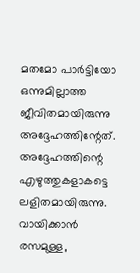മതമോ പാര്‍ട്ടിയോ ഒന്നുമില്ലാത്ത ജീവിതമായിരുന്നു അദ്ദേഹത്തിന്റേത്. അദ്ദേഹത്തിന്റെ എഴുത്തുകളാകട്ടെ ലളിതമായിരുന്നു. വായിക്കാന്‍ രസമുള്ള,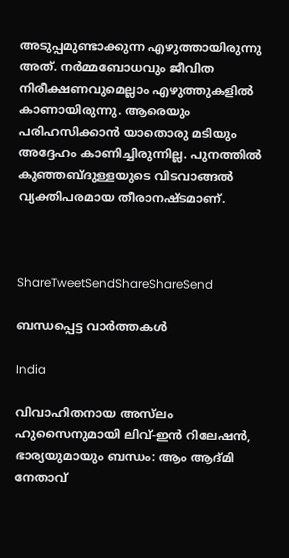അടുപ്പമുണ്ടാക്കുന്ന എഴുത്തായിരുന്നു അത്. നര്‍മ്മബോധവും ജീവിത നിരീക്ഷണവുമെല്ലാം എഴുത്തുകളില്‍ കാണായിരുന്നു. ആരെയും പരിഹസിക്കാന്‍ യാതൊരു മടിയും അദ്ദേഹം കാണിച്ചിരുന്നില്ല. പുനത്തില്‍ കുഞ്ഞബ്ദുള്ളയുടെ വിടവാങ്ങല്‍ വ്യക്തിപരമായ തീരാനഷ്ടമാണ്.



ShareTweetSendShareShareSend

ബന്ധപ്പെട്ട വാര്‍ത്തകള്‍

India

വിവാഹിതനായ അസ്‌ലം ഹുസൈനുമായി ലിവ്-ഇൻ റിലേഷൻ, ഭാര്യയുമായും ബന്ധം: ആം ആദ്മി നേതാവ്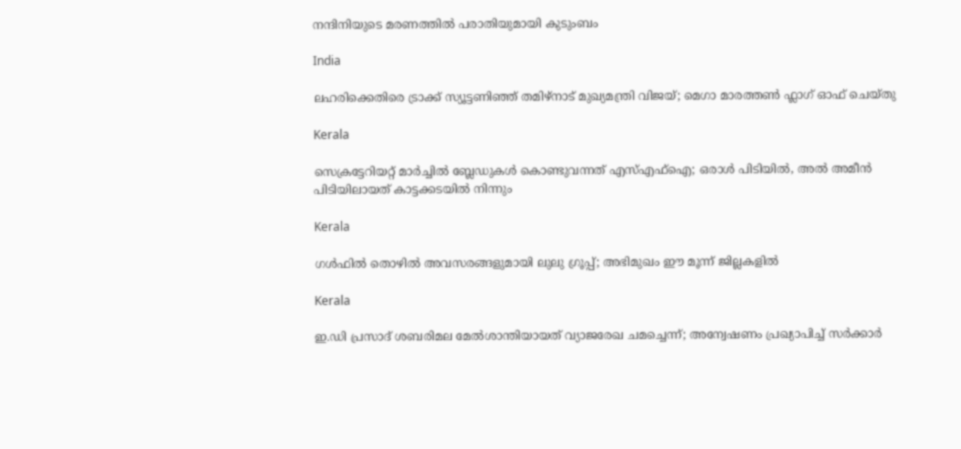നന്ദിനിയുടെ മരണത്തിൽ പരാതിയുമായി കുടുംബം

India

ലഹരിക്കെതിരെ ട്രാക്ക് സ്യൂട്ടണിഞ്ഞ് തമിഴ്‌നാട് മുഖ്യമന്ത്രി വിജയ്; മെഗാ മാരത്തൺ ഫ്ലാഗ് ഓഫ് ചെയ്തു

Kerala

സെക്രട്ടേറിയറ്റ് മാർച്ചിൽ ബ്ലേഡുകൾ കൊണ്ടുവന്നത് എസ്‌എഫ്‌ഐ; ഒരാൾ പിടിയിൽ, അൽ അമീൻ പിടിയിലായത് കാട്ടക്കടയിൽ നിന്നും

Kerala

ഗള്‍ഫില്‍ തൊഴില്‍ അവസരങ്ങളുമായി ലുലു ഗ്രൂപ്പ്; അഭിമുഖം ഈ മൂന്ന് ജില്ലകളില്‍

Kerala

ഇ.ഡി പ്രസാദ് ശബരിമല മേൽശാന്തിയായത് വ്യാജരേഖ ചമച്ചെന്ന്; അന്വേഷണം പ്രഖ്യാപിച്ച് സർക്കാർ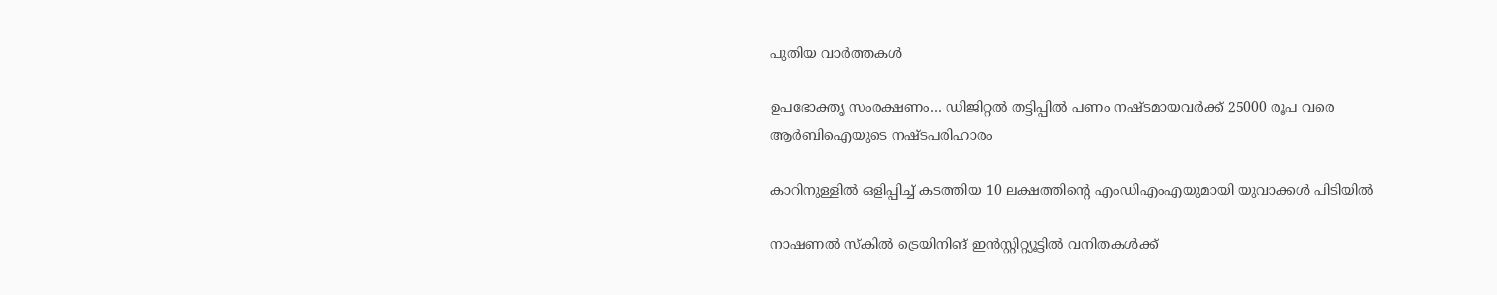പുതിയ വാര്‍ത്തകള്‍

ഉപഭോക്തൃ സംരക്ഷണം… ഡിജിറ്റൽ തട്ടിപ്പിൽ പണം നഷ്ടമായവർക്ക് 25000 രൂപ വരെ ആർബിഐയുടെ നഷ്ടപരിഹാരം

കാറിനുള്ളിൽ ഒളിപ്പിച്ച് കടത്തിയ 10 ലക്ഷത്തിന്റെ എംഡിഎംഎയുമായി യുവാക്കൾ പിടിയിൽ

നാഷണല്‍ സ്‌കില്‍ ട്രെയിനിങ് ഇന്‍സ്റ്റിറ്റ്യൂട്ടില്‍ വനിതകള്‍ക്ക്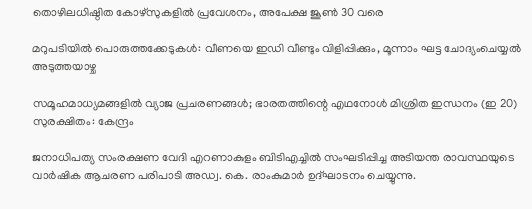തൊഴിലധിഷ്ഠിത കോഴ്‌സുകളില്‍ പ്രവേശനം, അപേക്ഷ ജൂണ്‍ 30 വരെ

മറുപടിയിൽ പൊരുത്തക്കേടുകൾ: വീണയെ ഇഡി വീണ്ടും വിളിപ്പിക്കും, മൂന്നാം ഘട്ട ചോദ്യംചെയ്യൽ അടുത്തയാഴ്ച

സമൂഹമാധ്യമങ്ങളില്‍ വ്യാജ പ്രചരണങ്ങള്‍; ഭാരതത്തിന്റെ എഥനോള്‍ മിശ്രിത ഇന്ധനം (ഇ 20) സുരക്ഷിതം: കേന്ദ്രം

ജനാധിപത്യ സംരക്ഷണ വേദി എറണാകുളം ബിടിഎച്ചില്‍ സംഘടിപ്പിച്ച അടിയന്ത രാവസ്ഥയുടെ വാര്‍ഷിക ആചരണ പരിപാടി അഡ്വ. കെ. രാംകുമാര്‍ ഉദ്ഘാടനം ചെയ്യുന്നു.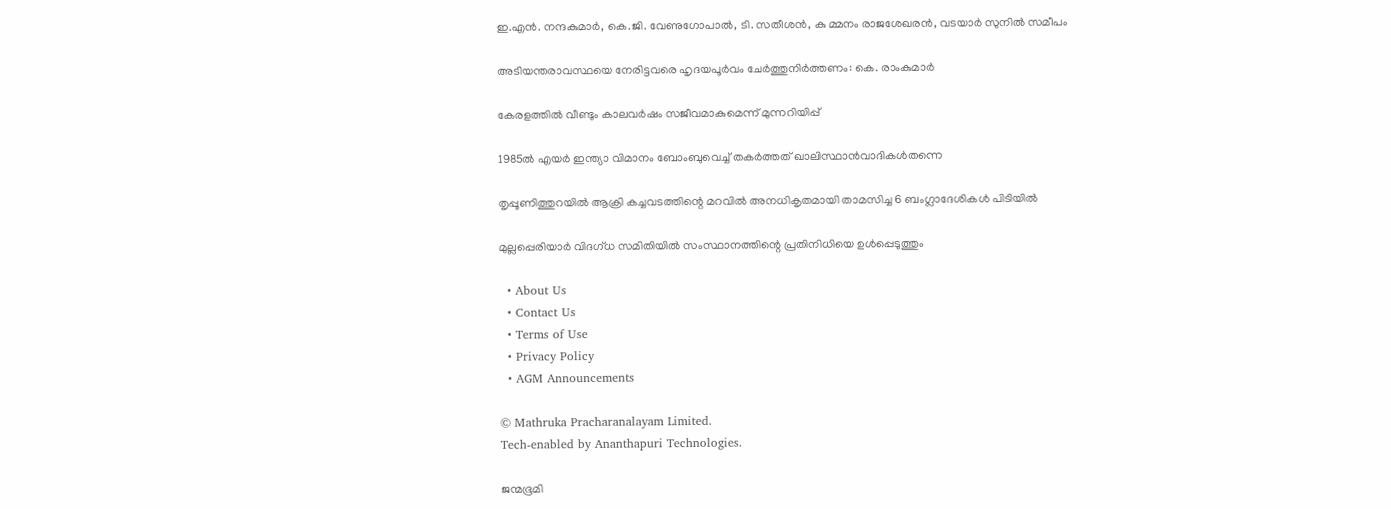ഇ.എന്‍. നന്ദകുമാര്‍, കെ.ജി. വേണുഗോപാല്‍, ടി. സതീശന്‍, കു മ്മനം രാജശേഖരന്‍, വടയാര്‍ സുനില്‍ സമീപം

അടിയന്തരാവസ്ഥയെ നേരിട്ടവരെ ഹൃദയപൂര്‍വം ചേര്‍ത്തുനിര്‍ത്തണം: കെ. രാംകുമാര്‍

കേരളത്തിൽ വീണ്ടും കാലവർഷം സജീവമാകുമെന്ന് മുന്നറിയിപ്പ്

1985ൽ എയർ ഇന്ത്യാ വിമാനം ബോംബുവെച്ച് തകർത്തത് ഖാലിസ്ഥാൻവാദികൾതന്നെ

തൃപ്പൂണിത്തുറയിൽ ആക്രി കച്ചവടത്തിന്റെ മറവിൽ അനധികൃതമായി താമസിച്ച 6 ബംഗ്ലാദേശികൾ പിടിയിൽ

മുല്ലപ്പെരിയാർ വിദഗ്ധ സമിതിയിൽ സംസ്ഥാനത്തിന്റെ പ്രതിനിധിയെ ഉൾപ്പെടുത്തും

  • About Us
  • Contact Us
  • Terms of Use
  • Privacy Policy
  • AGM Announcements

© Mathruka Pracharanalayam Limited.
Tech-enabled by Ananthapuri Technologies.

ജന്മഭൂമി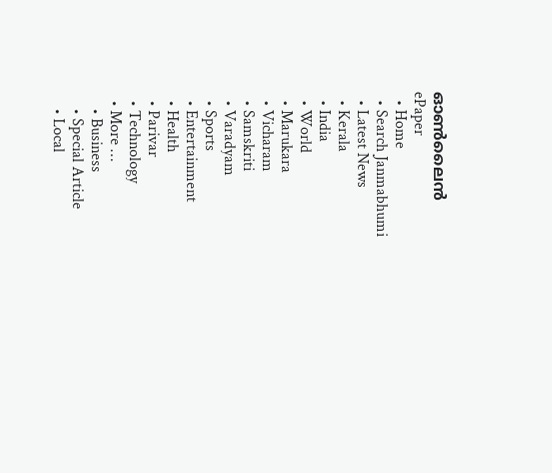ഓണ്‍ലൈന്‍
ePaper
  • Home
  • Search Janmabhumi
  • Latest News
  • Kerala
  • India
  • World
  • Marukara
  • Vicharam
  • Samskriti
  • Varadyam
  • Sports
  • Entertainment
  • Health
  • Parivar
  • Technology
  • More …
    • Business
    • Special Article
    • Local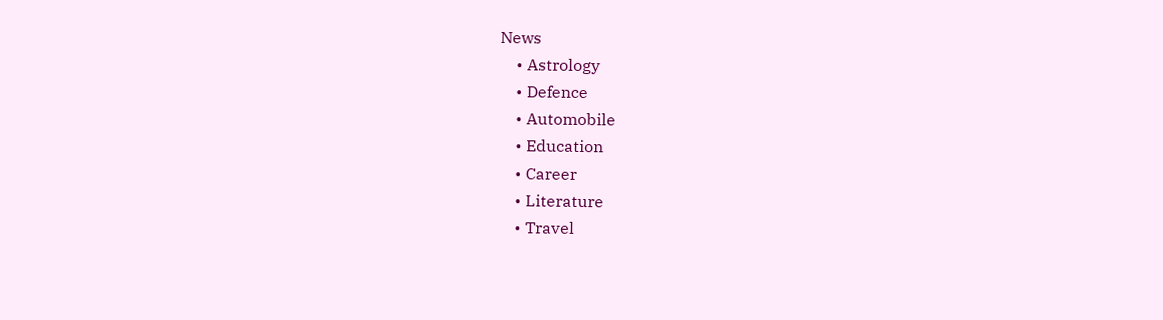News
    • Astrology
    • Defence
    • Automobile
    • Education
    • Career
    • Literature
    • Travel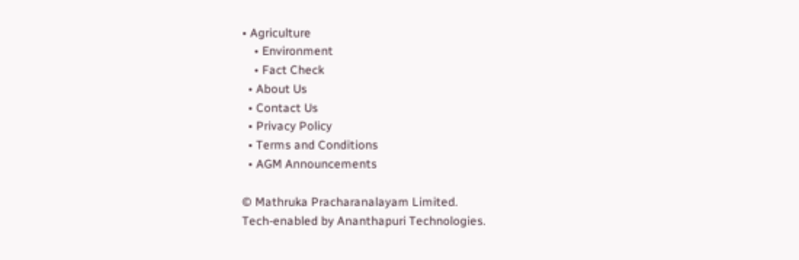• Agriculture
    • Environment
    • Fact Check
  • About Us
  • Contact Us
  • Privacy Policy
  • Terms and Conditions
  • AGM Announcements

© Mathruka Pracharanalayam Limited.
Tech-enabled by Ananthapuri Technologies.